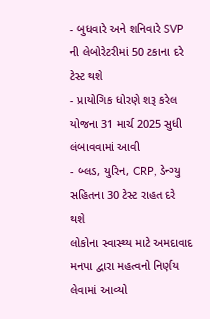- બુધવારે અને શનિવારે SVP ની લેબોરેટરીમાં 50 ટકાના દરે ટેસ્ટ થશે
- પ્રાયોગિક ધોરણે શરૂ કરેલ યોજના 31 માર્ચ 2025 સુધી લંબાવવામાં આવી
- બ્લડ, યુરિન, CRP, ડેન્ગ્યુ સહિતના 30 ટેસ્ટ રાહત દરે થશે
લોકોના સ્વાસ્થ્ય માટે અમદાવાદ મનપા દ્વારા મહત્વનો નિર્ણય લેવામાં આવ્યો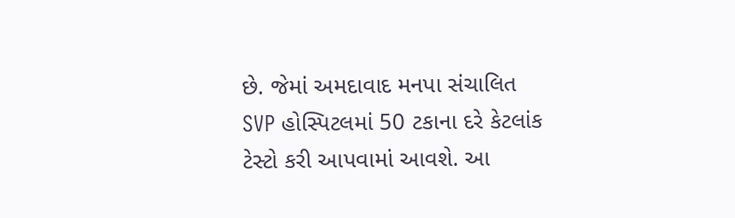છે. જેમાં અમદાવાદ મનપા સંચાલિત SVP હોસ્પિટલમાં 50 ટકાના દરે કેટલાંક ટેસ્ટો કરી આપવામાં આવશે. આ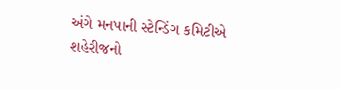અંગે મનપાની સ્ટેન્ડિંગ કમિટીએ શહેરીજનો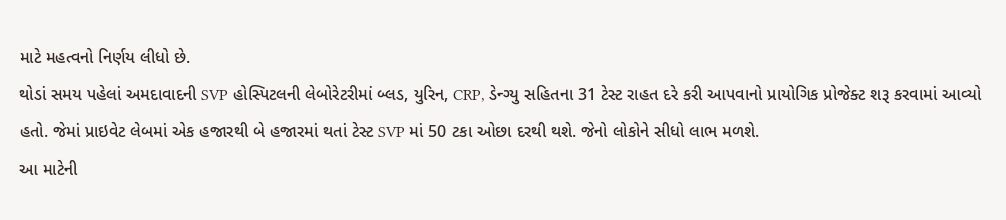માટે મહત્વનો નિર્ણય લીધો છે.
થોડાં સમય પહેલાં અમદાવાદની SVP હોસ્પિટલની લેબોરેટરીમાં બ્લડ, યુરિન, CRP, ડેન્ગ્યુ સહિતના 31 ટેસ્ટ રાહત દરે કરી આપવાનો પ્રાયોગિક પ્રોજેક્ટ શરૂ કરવામાં આવ્યો હતો. જેમાં પ્રાઇવેટ લેબમાં એક હજારથી બે હજારમાં થતાં ટેસ્ટ SVP માં 50 ટકા ઓછા દરથી થશે. જેનો લોકોને સીધો લાભ મળશે.
આ માટેની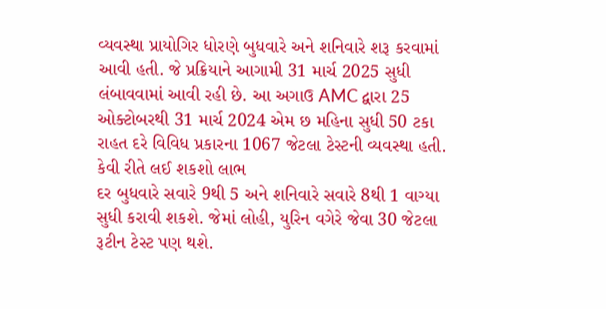વ્યવસ્થા પ્રાયોગિર ધોરણે બુધવારે અને શનિવારે શરૂ કરવામાં આવી હતી. જે પ્રક્રિયાને આગામી 31 માર્ચ 2025 સુધી લંબાવવામાં આવી રહી છે. આ અગાઉ AMC દ્વારા 25 ઓક્ટોબરથી 31 માર્ચ 2024 એમ છ મહિના સુધી 50 ટકા રાહત દરે વિવિધ પ્રકારના 1067 જેટલા ટેસ્ટની વ્યવસ્થા હતી.
કેવી રીતે લઈ શકશો લાભ
દર બુધવારે સવારે 9થી 5 અને શનિવારે સવારે 8થી 1 વાગ્યા સુધી કરાવી શકશે. જેમાં લોહી, યુરિન વગેરે જેવા 30 જેટલા રૂટીન ટેસ્ટ પણ થશે.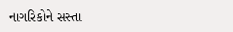નાગરિકોને સસ્તા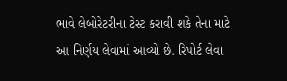ભાવે લેબોરેટરીના ટેસ્ટ કરાવી શકે તેના માટે આ નિર્ણય લેવામાં આવ્યો છે. રિપોર્ટ લેવા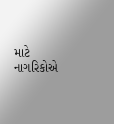માટે નાગરિકોએ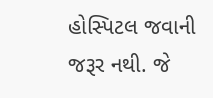હોસ્પિટલ જવાની જરૂર નથી. જે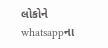લોકોને whatsappના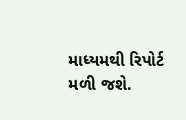માધ્યમથી રિપોર્ટ મળી જશે.